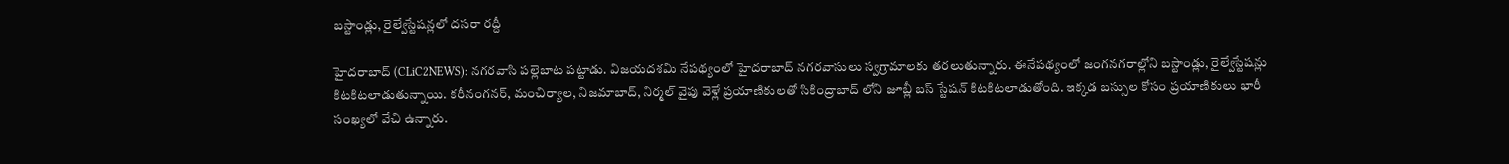బ‌స్టాండ్లు, రైల్వేస్టేష‌న్లలో ద‌స‌రా ర‌ద్దీ

హైద‌రాబాద్ (CLiC2NEWS): న‌గ‌ర‌వాసి ప‌ల్లెబాట ప‌ట్టాడు. విజ‌య‌ద‌శ‌మి నేప‌థ్యంలో హైద‌రాబాద్ న‌గ‌రవాసులు స్వ‌గ్రామాల‌కు త‌ర‌లుతున్నారు. ఈనేప‌థ్యంలో జంగ‌న‌గరాల్లోని బ‌స్టాండ్లు, రైల్వేస్టేష‌న్లు కిట‌కిట‌లాడుతున్నాయి. క‌రీనంగ‌న‌ర్‌, మంచిర్యాల‌, నిజ‌మాబాద్‌, నిర్మ‌ల్ వైపు వెళ్లే ప్ర‌యాణికుల‌తో సికింద్రాబాద్ లోని జూబ్లీ బ‌స్ స్టేష‌న్ కిట‌కిట‌లాడుతోంది. ఇక్క‌డ బ‌స్సుల కోసం ప్ర‌యాణికులు భారీ సంఖ్య‌లో వేచి ఉన్నారు.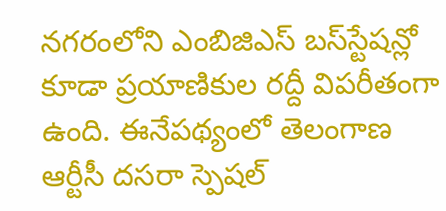న‌గ‌రంలోని ఎంబిజిఎస్ బ‌స్‌స్టేష‌న్లో కూడా ప్ర‌యాణికుల ర‌ద్దీ విప‌రీతంగా ఉంది. ఈనేప‌థ్యంలో తెలంగాణ ఆర్టీసీ ద‌స‌రా స్పెష‌ల్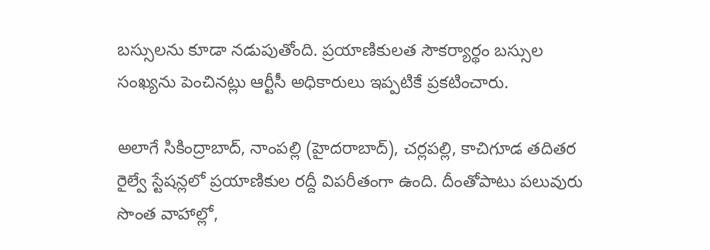బ‌స్సుల‌ను కూడా న‌డుపుతోంది. ప్ర‌యాణికుల‌త సౌక‌ర్యార్థం బ‌స్సుల సంఖ్య‌ను పెంచిన‌ట్లు ఆర్టీసీ అధికారులు ఇప్ప‌టికే ప్ర‌క‌టించారు.

అలాగే సికింద్రాబాద్‌, నాంప‌ల్లి (హైద‌రాబాద్‌), చ‌ర్ల‌ప‌ల్లి, కాచిగూడ త‌దిత‌ర రైల్వే స్టేష‌న్ల‌లో ప్ర‌యాణికుల ర‌ద్దీ విప‌రీతంగా ఉంది. దీంతోపాటు ప‌లువురు సొంత వాహాల్లో,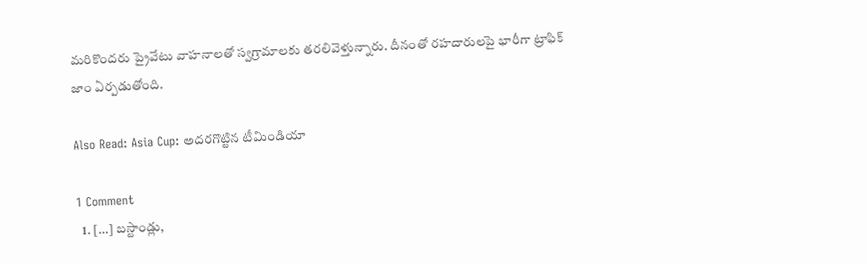మ‌రికొంద‌రు ప్రైవేటు వాహ‌నాల‌తో స్వ‌గ్రామాల‌కు త‌ర‌లివెళ్తున్నారు. దీనంతో ర‌హ‌దారులపై భారీగా ట్రాఫిక్ జాం ఏర్ప‌డుతోంది.

Also Read: Asia Cup: అద‌ర‌గొట్టిన టీమిండియా

1 Comment
  1. […] బ‌స్టాండ్లు,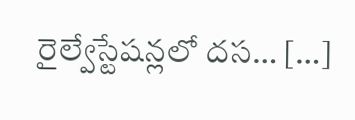రైల్వేస్టేష‌న్లలో ద‌స‌… […]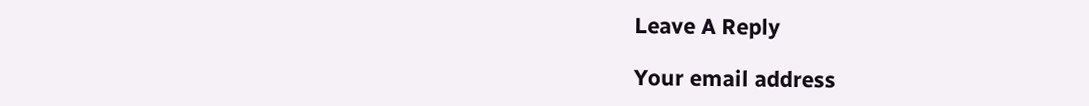Leave A Reply

Your email address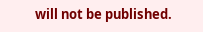will not be published.